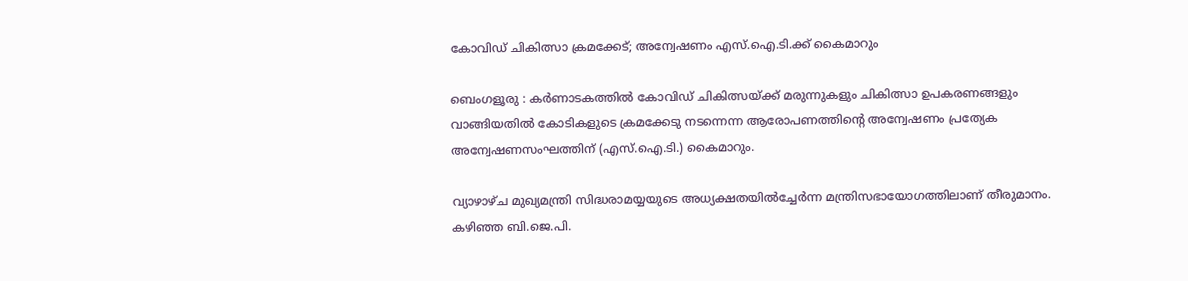കോവിഡ് ചികിത്സാ ക്രമക്കേട്; അന്വേഷണം എസ്.ഐ.ടി.ക്ക് കൈമാറും

ബെംഗളൂരു : കർണാടകത്തിൽ കോവിഡ് ചികിത്സയ്ക്ക് മരുന്നുകളും ചികിത്സാ ഉപകരണങ്ങളും വാങ്ങിയതിൽ കോടികളുടെ ക്രമക്കേടു നടന്നെന്ന ആരോപണത്തിന്റെ അന്വേഷണം പ്രത്യേക അന്വേഷണസംഘത്തിന് (എസ്.ഐ.ടി.) കൈമാറും.

വ്യാഴാഴ്ച മുഖ്യമന്ത്രി സിദ്ധരാമയ്യയുടെ അധ്യക്ഷതയിൽച്ചേർന്ന മന്ത്രിസഭായോഗത്തിലാണ് തീരുമാനം. കഴിഞ്ഞ ബി.ജെ.പി.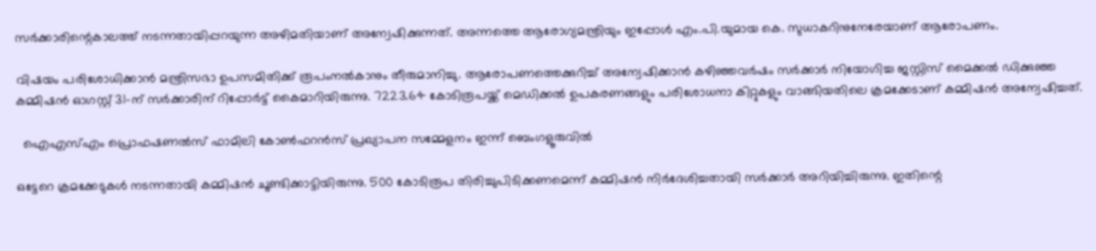സർക്കാരിന്റെകാലത്ത് നടന്നതായിപ്പറയുന്ന അഴിമതിയാണ് അന്വേഷിക്കുന്നത്. അന്നത്തെ ആരോഗ്യമന്ത്രിയും ഇപ്പോൾ എം.പി.യുമായ കെ. സുധാകറിനുനേരേയാണ് ആരോപണം.

വിഷയം പരിശോധിക്കാൻ മന്ത്രിസഭാ ഉപസമിതിക്ക് രൂപംനൽകാനും തീരുമാനിച്ചു. ആരോപണത്തെക്കുറിച്ച് അന്വേഷിക്കാൻ കഴിഞ്ഞവർഷം സർക്കാർ നിയോഗിച്ച ജസ്റ്റിസ് മൈക്കൽ ഡിക്കുഞ്ഞ കമ്മിഷൻ ഓഗസ്റ്റ് 31-ന് സർക്കാരിന് റിപ്പോർട്ട് കൈമാറിയിരുന്നു. 7223.64 കോടിരൂപയ്ക്ക് മെഡിക്കൽ ഉപകരണങ്ങളും പരിശോധനാ കിറ്റുകളും വാങ്ങിയതിലെ ക്രമക്കേടാണ് കമ്മിഷൻ അന്വേഷിച്ചത്.

  ഐഎസ്എം പ്രൊഫഷണൽസ് ഫാമിലി കോൺഫറൻസ് പ്രഖ്യാപന സമ്മേളനം ഇന്ന് ബെംഗളൂരുവിൽ

ഒട്ടേറെ ക്രമക്കേടുകൾ നടന്നതായി കമ്മിഷൻ ചൂണ്ടിക്കാട്ടിയിരുന്നു. 500 കോടിരൂപ തിരിച്ചുപിടിക്കണമെന്ന് കമ്മിഷൻ നിർദേശിച്ചതായി സർക്കാർ അറിയിച്ചിരുന്നു. ഇതിന്റെ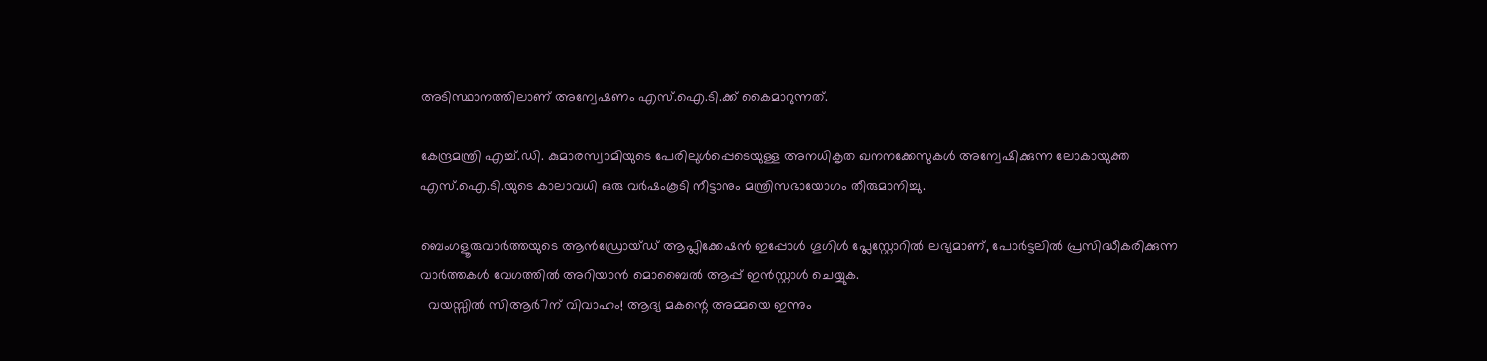അടിസ്ഥാനത്തിലാണ് അന്വേഷണം എസ്.ഐ.ടി.ക്ക് കൈമാറുന്നത്.

കേന്ദ്രമന്ത്രി എച്ച്.ഡി. കുമാരസ്വാമിയുടെ പേരിലുൾപ്പെടെയുള്ള അനധികൃത ഖനനക്കേസുകൾ അന്വേഷിക്കുന്ന ലോകായുക്ത എസ്.ഐ.ടി.യുടെ കാലാവധി ഒരു വർഷംകൂടി നീട്ടാനും മന്ത്രിസഭായോഗം തീരുമാനിച്ചു.

ബെംഗളൂരുവാർത്തയുടെ ആൻഡ്രോയ്ഡ് ആപ്ലിക്കേഷൻ ഇപ്പോൾ ഗൂഗിൾ പ്ലേസ്റ്റോറിൽ ലഭ്യമാണ്, പോർട്ടലിൽ പ്രസിദ്ധീകരിക്കുന്ന വാർത്തകൾ വേഗത്തിൽ അറിയാൻ മൊബൈൽ ആപ്പ് ഇൻസ്റ്റാൾ ചെയ്യുക.
  വയസ്സിൽ സിആർ7ന് വിവാഹം! ആദ്യ മകന്റെ അമ്മയെ ഇന്നും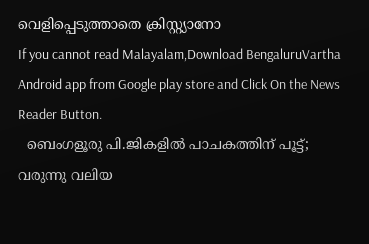വെളിപ്പെടുത്താതെ ക്രിസ്റ്റ്യാനോ
If you cannot read Malayalam,Download BengaluruVartha Android app from Google play store and Click On the News Reader Button.
  ബെംഗളൂരു പി.ജികളിൽ പാചകത്തിന് പൂട്ട്; വരുന്നു വലിയ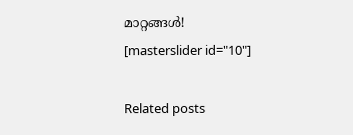മാറ്റങ്ങൾ!
[masterslider id="10"]

Related posts